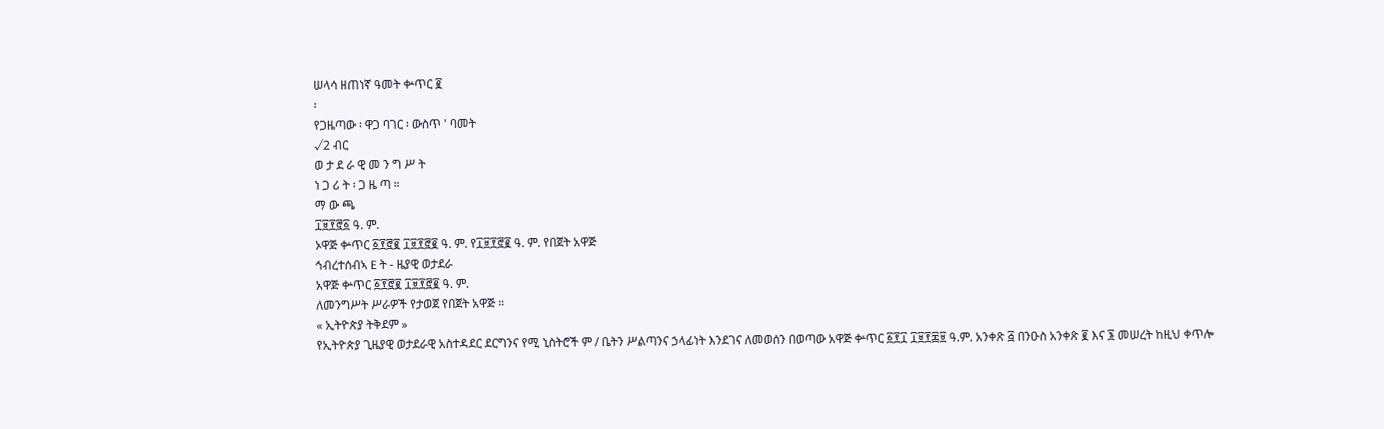ሠላሳ ዘጠነኛ ዓመት ቍጥር ፪
፡
የጋዜጣው ፡ ዋጋ ባገር ፡ ውስጥ ' ባመት
√2 ብር
ወ ታ ደ ራ ዊ መ ን ግ ሥ ት
ነ ጋ ሪ ት ፡ ጋ ዜ ጣ ።
ማ ው ጫ
፲፱፻፸፩ ዓ. ም.
ኦዋጅ ቍጥር ፩፻፸፪ ፲፱፻፸፪ ዓ. ም. የ፲፱፻፸፪ ዓ. ም. የበጀት አዋጅ
ኅብረተሰብኣ E ት - ዜያዊ ወታደራ
አዋጅ ቍጥር ፩፻፸፪ ፲፱፻፸፪ ዓ. ም.
ለመንግሥት ሥራዎች የታወጀ የበጀት አዋጅ ።
« ኢትዮጵያ ትቅደም »
የኢትዮጵያ ጊዜያዊ ወታደራዊ አስተዳደር ደርግንና የሚ ኒስትሮች ም / ቤትን ሥልጣንና ኃላፊነት እንደገና ለመወሰን በወጣው አዋጅ ቍጥር ፩፻፲ ፲፱፻፷፱ ዓ.ም. አንቀጽ ፭ በንዑስ አንቀጽ ፪ እና ፮ መሠረት ከዚህ ቀጥሎ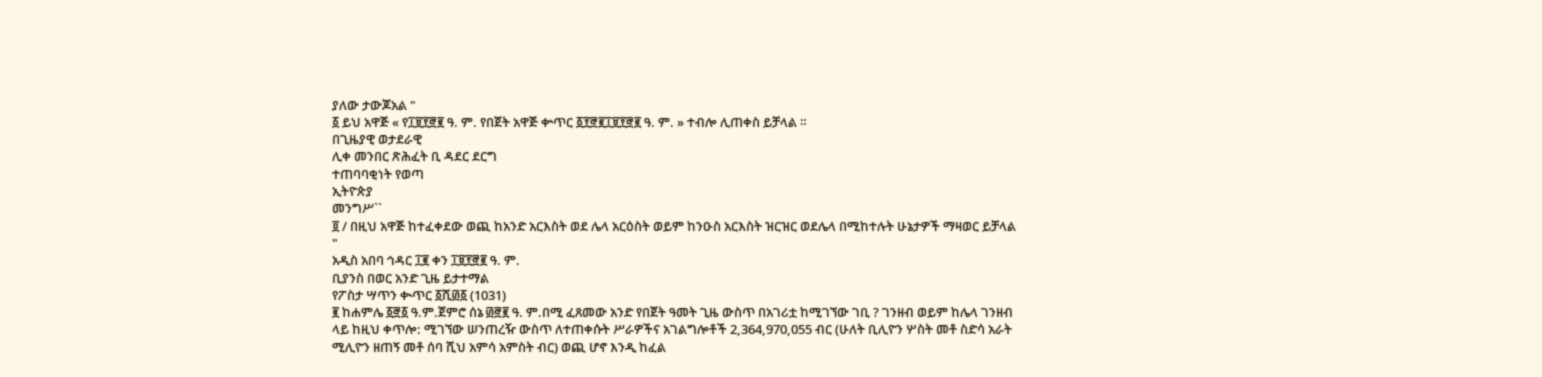ያለው ታውጆአል "
፩ ይህ አዋጅ « የ፲፱፻፸፪ ዓ. ም. የበጀት አዋጅ ቍጥር ፩፻፸፪፲፱፻፸፪ ዓ. ም. » ተብሎ ሊጠቀስ ይቻላል ።
በጊዜያዊ ወታደራዊ
ሊቀ መንበር ጽሕፈት ቢ ዳደር ደርግ
ተጠባባቂነት የወጣ
ኢትዮጵያ
መንግሥ``
፬ / በዚህ አዋጅ ከተፈቀደው ወጪ ከአንድ አርእስት ወደ ሌላ አርዕስት ወይም ከንዑስ አርእስት ዝርዝር ወደሌላ በሚከተሉት ሁኔታዎች ማዛወር ይቻላል "
አዲስ አበባ ኅዳር ፲፪ ቀን ፲፱፻፸፪ ዓ. ም.
ቢያንስ በወር አንድ ጊዜ ይታተማል
የፖስታ ሣጥን ቊጥር ፩ሺ፴፩ (1031)
፪ ከሐምሌ ፩፸፩ ዓ.ም.ጀምሮ ሰኔ ፴፸፪ ዓ. ም.በሚ ፈጸመው አንድ የበጀት ዓመት ጊዜ ውስጥ በአገሪቷ ከሚገኘው ገቢ ? ገንዘብ ወይም ከሌላ ገንዘብ ላይ ከዚህ ቀጥሎ: ሚገኘው ሠንጠረዥ ውስጥ ለተጠቀሱት ሥራዎችና አገልግሎቶች 2,364,970,055 ብር (ሁለት ቢሊዮን ሦስት መቶ ስድሳ አራት ሚሊዮን ዘጠኝ መቶ ሰባ ሺህ አምሳ አምስት ብር) ወጪ ሆኖ እንዲ ከፈል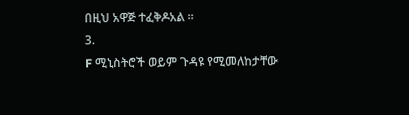በዚህ አዋጅ ተፈቅዶአል ።
3.
F ሚኒስትሮች ወይም ጉዳዩ የሚመለከታቸው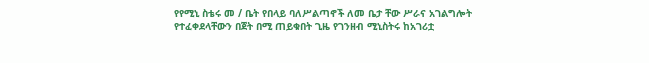የየሚኒ ስቴሩ መ / ቤት የበላይ ባለሥልጣኖች ለመ ቤታ ቸው ሥራና አገልግሎት የተፈቀደላቸውን በጀት በሚ ጠይቁበት ጊዜ የገንዘብ ሚኒስትሩ ከአገሪቷ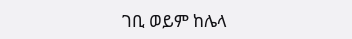ገቢ ወይም ከሌላ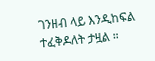ገንዘብ ላይ እንዲከፍል ተፈቅዶለት ታዟል ።